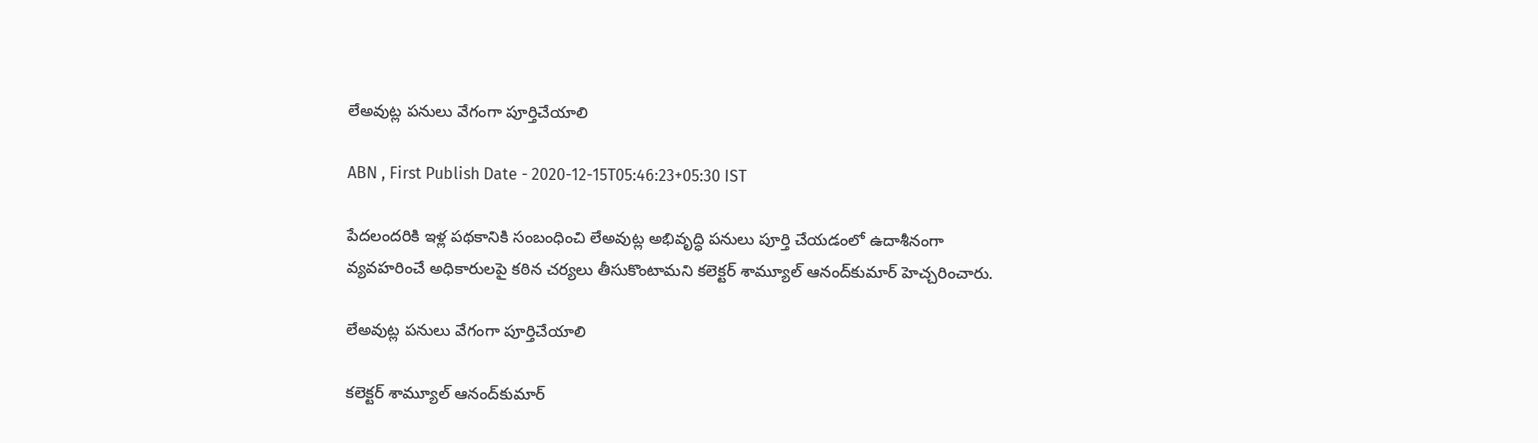లేఅవుట్ల పనులు వేగంగా పూర్తిచేయాలి

ABN , First Publish Date - 2020-12-15T05:46:23+05:30 IST

పేదలందరికి ఇళ్ల పథకానికి సంబంధించి లేఅవుట్ల అభివృద్ధి పనులు పూర్తి చేయడంలో ఉదాశీనంగా వ్యవహరించే అధికారులపై కఠిన చర్యలు తీసుకొంటామని కలెక్టర్‌ శామ్యూల్‌ ఆనంద్‌కుమార్‌ హెచ్చరించారు.

లేఅవుట్ల పనులు వేగంగా పూర్తిచేయాలి

కలెక్టర్‌ శామ్యూల్‌ ఆనంద్‌కుమార్‌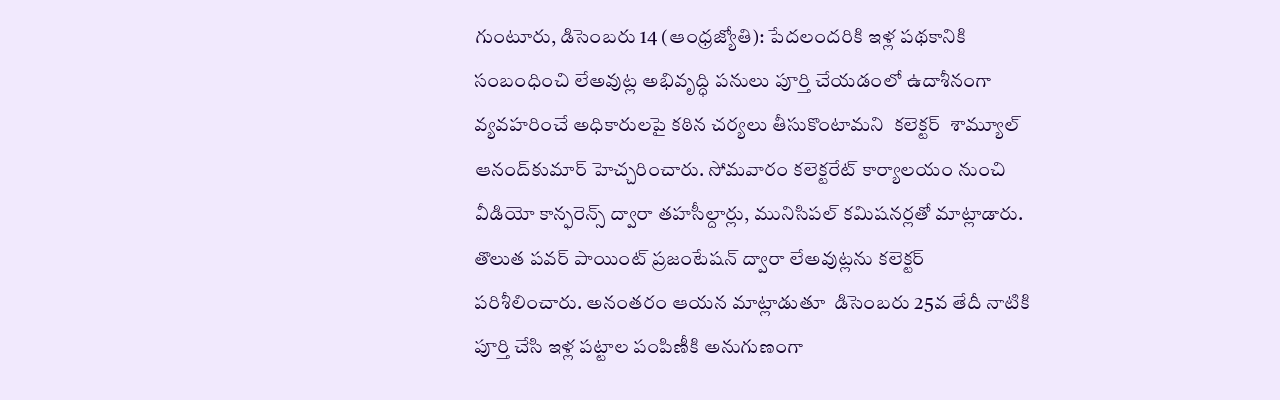గుంటూరు, డిసెంబరు 14 (ఆంధ్రజ్యోతి): పేదలందరికి ఇళ్ల పథకానికి సంబంధించి లేఅవుట్ల అభివృద్ధి పనులు పూర్తి చేయడంలో ఉదాశీనంగా వ్యవహరించే అధికారులపై కఠిన చర్యలు తీసుకొంటామని  కలెక్టర్‌  శామ్యూల్‌ ఆనంద్‌కుమార్‌ హెచ్చరించారు. సోమవారం కలెక్టరేట్‌ కార్యాలయం నుంచి వీడియో కాన్ఫరెన్స్‌ ద్వారా తహసీల్దార్లు, మునిసిపల్‌ కమిషనర్లతో మాట్లాడారు. తొలుత పవర్‌ పాయింట్‌ ప్రజంటేషన్‌ ద్వారా లేఅవుట్లను కలెక్టర్‌ పరిశీలించారు. అనంతరం ఆయన మాట్లాడుతూ  డిసెంబరు 25వ తేదీ నాటికి పూర్తి చేసి ఇళ్ల పట్టాల పంపిణీకి అనుగుణంగా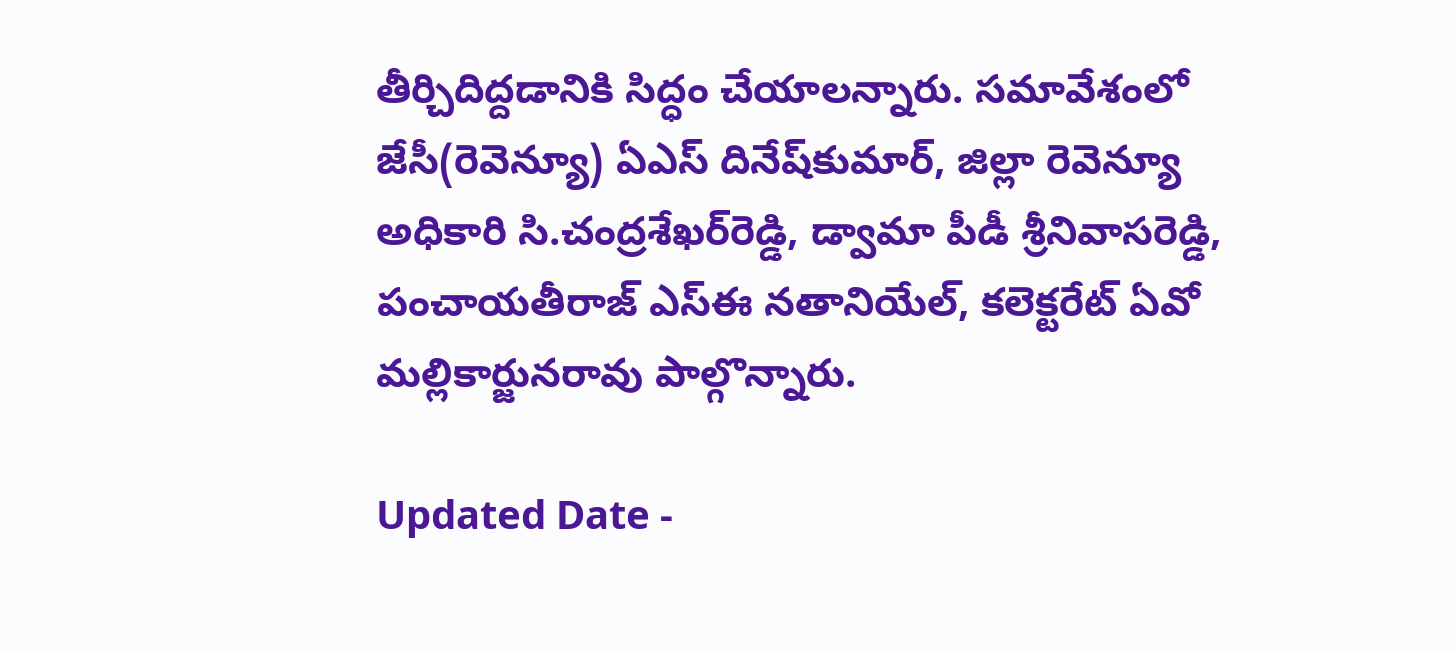తీర్చిదిద్దడానికి సిద్ధం చేయాలన్నారు. సమావేశంలో జేసీ(రెవెన్యూ) ఏఎస్‌ దినేష్‌కుమార్‌, జిల్లా రెవెన్యూ అధికారి సి.చంద్రశేఖర్‌రెడ్డి, డ్వామా పీడీ శ్రీనివాసరెడ్డి, పంచాయతీరాజ్‌ ఎస్‌ఈ నతానియేల్‌, కలెక్టరేట్‌ ఏవో మల్లికార్జునరావు పాల్గొన్నారు.

Updated Date -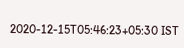2020-12-15T05:46:23+05:30 IST